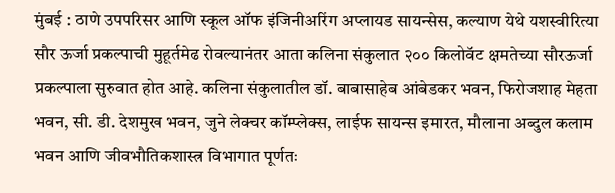मुंबई : ठाणे उपपरिसर आणि स्कूल ऑफ इंजिनीअरिंग अप्लायड सायन्सेस, कल्याण येथे यशस्वीरित्या सौर ऊर्जा प्रकल्पाची मुहूर्तमेढ रोवल्यानंतर आता कलिना संकुलात २०० किलोवॅट क्षमतेच्या सौरऊर्जा प्रकल्पाला सुरुवात होत आहे. कलिना संकुलातील डॉ. बाबासाहेब आंबेडकर भवन, फिरोजशाह मेहता भवन, सी. डी. देशमुख भवन, जुने लेक्चर कॉम्प्लेक्स, लाईफ सायन्स इमारत, मौलाना अब्दुल कलाम भवन आणि जीवभौतिकशास्त्र विभागात पूर्णतः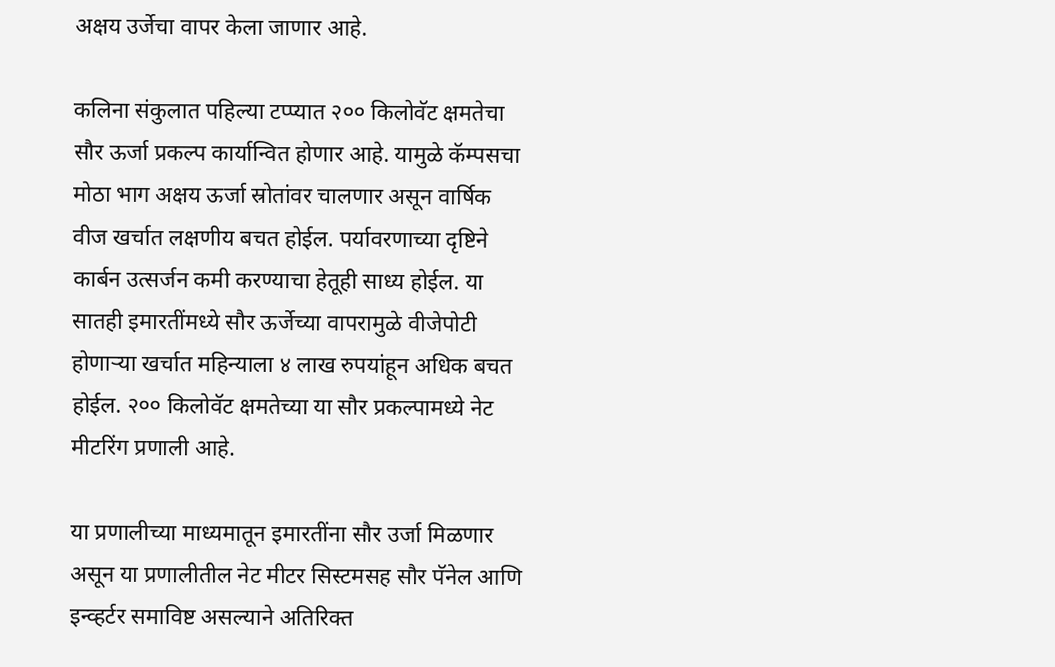अक्षय उर्जेचा वापर केला जाणार आहे.

कलिना संकुलात पहिल्या टप्प्यात २०० किलोवॅट क्षमतेचा सौर ऊर्जा प्रकल्प कार्यान्वित होणार आहे. यामुळे कॅम्पसचा मोठा भाग अक्षय ऊर्जा स्रोतांवर चालणार असून वार्षिक वीज खर्चात लक्षणीय बचत होईल. पर्यावरणाच्या दृष्टिने कार्बन उत्सर्जन कमी करण्याचा हेतूही साध्य होईल. या सातही इमारतींमध्ये सौर ऊर्जेच्या वापरामुळे वीजेपोटी होणाऱ्या खर्चात महिन्याला ४ लाख रुपयांहून अधिक बचत होईल. २०० किलोवॅट क्षमतेच्या या सौर प्रकल्पामध्ये नेट मीटरिंग प्रणाली आहे.

या प्रणालीच्या माध्यमातून इमारतींना सौर उर्जा मिळणार असून या प्रणालीतील नेट मीटर सिस्टमसह सौर पॅनेल आणि इन्व्हर्टर समाविष्ट असल्याने अतिरिक्त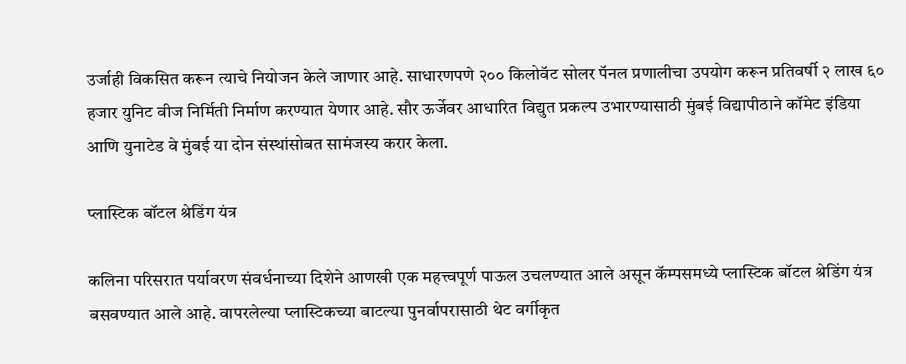उर्जाही विकसित करून त्याचे नियोजन केले जाणार आहे. साधारणपणे २०० किलोवॅट सोलर पॅनल प्रणालीचा उपयोग करून प्रतिवर्षी २ लाख ६० हजार युनिट वीज निर्मिती निर्माण करण्यात येणार आहे. सौर ऊर्जेवर आधारित विद्युत प्रकल्प उभारण्यासाठी मुंबई विद्यापीठाने कॉमेट इंडिया आणि युनाटेड वे मुंबई या दोन संस्थांसोबत सामंजस्य करार केला.

प्लास्टिक बॉटल श्रेडिंग यंत्र

कलिना परिसरात पर्यावरण संवर्धनाच्या दिशेने आणखी एक महत्त्वपूर्ण पाऊल उचलण्यात आले असून कॅम्पसमध्ये प्लास्टिक बॉटल श्रेडिंग यंत्र बसवण्यात आले आहे. वापरलेल्या प्लास्टिकच्या बाटल्या पुनर्वापरासाठी थेट वर्गीकृत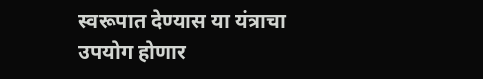स्वरूपात देण्यास या यंत्राचा उपयोग होणार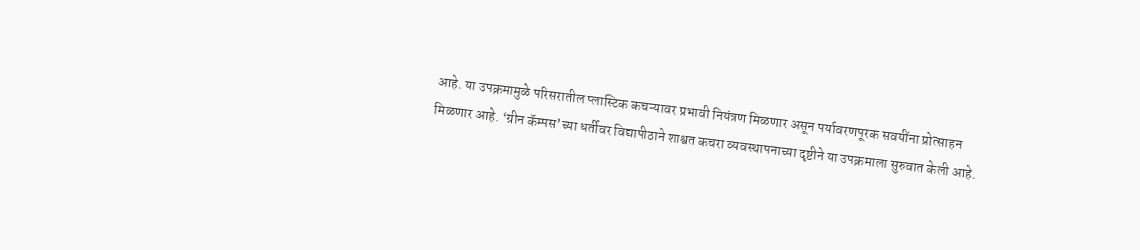आहे. या उपक्रमामुळे परिसरातील प्लास्टिक कचऱ्यावर प्रभावी नियंत्रण मिळणार असून पर्यावरणपूरक सवयींना प्रोत्साहन मिळणार आहे. ‘ग्रीन कॅम्पस’च्या धर्तीवर विद्यापीठाने शाश्वत कचरा व्यवस्थापनाच्या दृष्टीने या उपक्रमाला सुरुवात केली आहे.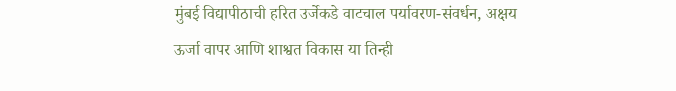मुंबई विद्यापीठाची हरित उर्जेकडे वाटचाल पर्यावरण-संवर्धन, अक्षय ऊर्जा वापर आणि शाश्वत विकास या तिन्ही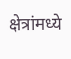क्षेत्रांमध्ये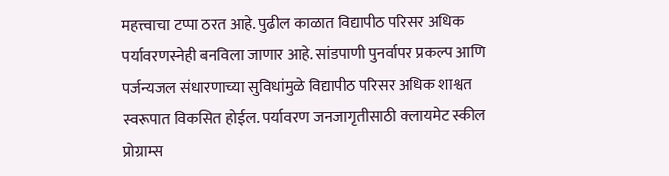महत्त्वाचा टप्पा ठरत आहे. पुढील काळात विद्यापीठ परिसर अधिक पर्यावरणस्नेही बनविला जाणार आहे. सांडपाणी पुनर्वापर प्रकल्प आणि पर्जन्यजल संधारणाच्या सुविधांमुळे विद्यापीठ परिसर अधिक शाश्वत स्वरूपात विकसित होईल. पर्यावरण जनजागृतीसाठी क्लायमेट स्कील प्रोग्राम्स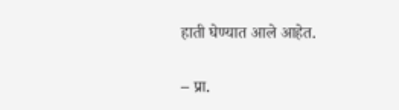हाती घेण्यात आले आहेत.

– प्रा.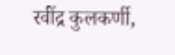रवींद्र कुलकर्णी,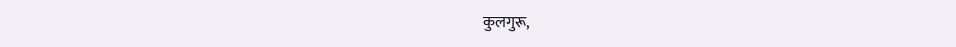कुलगुरू,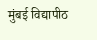मुंबई विद्यापीठ